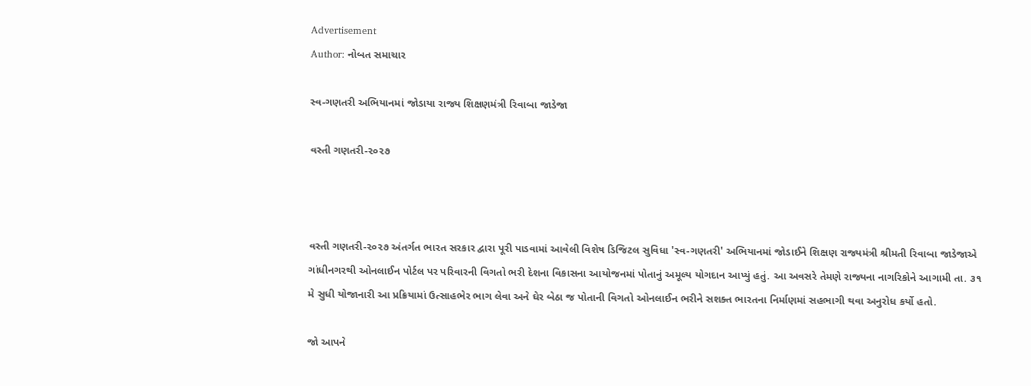Advertisement
Author: નોબત સમાચાર

સ્વ-ગણતરી અભિયાનમાં જોડાયા રાજ્ય શિક્ષણમંત્રી રિવાબા જાડેજા

વસ્તી ગણતરી-૨૦૨૭



વસ્તી ગણતરી-૨૦૨૭ અંતર્ગત ભારત સરકાર દ્વારા પૂરી પાડવામાં આવેલી વિશેષ ડિજિટલ સુવિધા 'સ્વ-ગણતરી' અભિયાનમાં જોડાઈને શિક્ષણ રાજ્યમંત્રી શ્રીમતી રિવાબા જાડેજાએ ગાંધીનગરથી ઓનલાઈન પોર્ટલ પર પરિવારની વિગતો ભરી દેશના વિકાસના આયોજનમાં પોતાનું અમૂલ્ય યોગદાન આપ્યું હતું. આ અવસરે તેમણે રાજ્યના નાગરિકોને આગામી તા. ૩૧ મે સુધી યોજાનારી આ પ્રક્રિયામાં ઉત્સાહભેર ભાગ લેવા અને ઘેર બેઠા જ પોતાની વિગતો ઓનલાઈન ભરીને સશક્ત ભારતના નિર્માણમાં સહભાગી થવા અનુરોધ કર્યો હતો.

જો આપને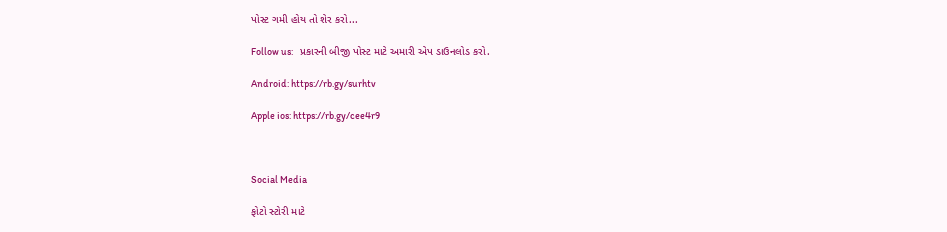પોસ્ટ ગમી હોય તો શેર કરો...

Follow us:   પ્રકારની બીજી પોસ્ટ માટે અમારી એપ ડાઉનલોડ કરો.

Android: https://rb.gy/surhtv

Apple ios: https://rb.gy/cee4r9



Social Media

ફોટો સ્ટોરી માટે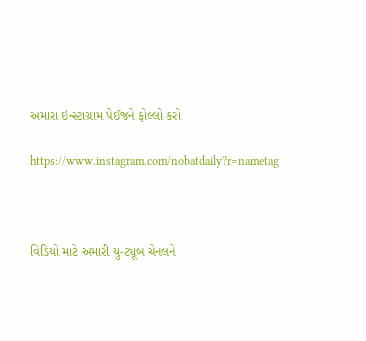અમારા ઇન્સ્ટાગ્રામ પેઈજને ફોલ્લો કરો

https://www.instagram.com/nobatdaily?r=nametag



વિડિયો માટે અમારી યુ-ટ્યૂબ ચેનલને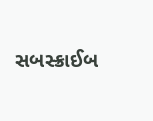સબસ્ક્રાઈબ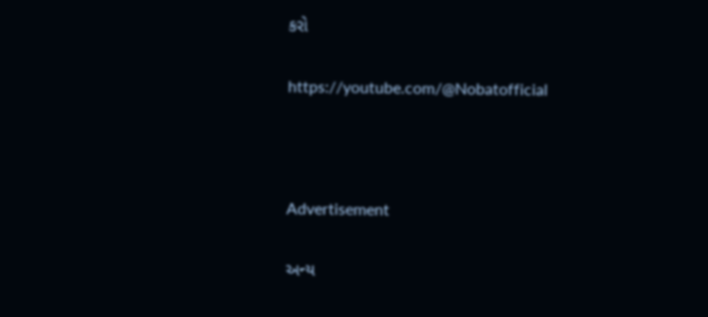કરો

https://youtube.com/@Nobatofficial



Advertisement

અન્ય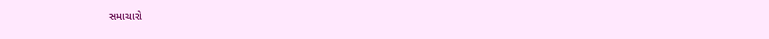સમાચારો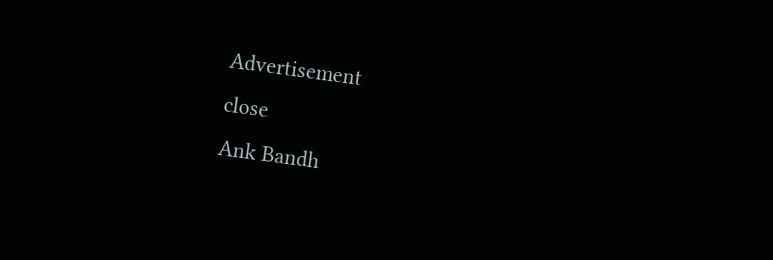Advertisement
close
Ank Bandh